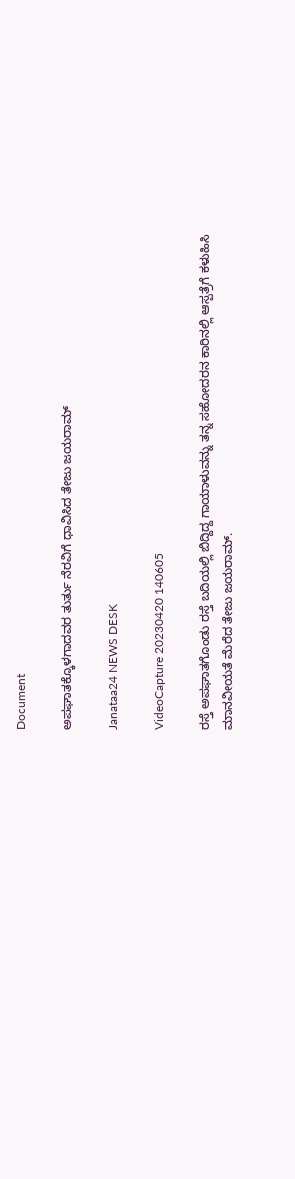Document

ಅಪಘಾತಕ್ಕೊಳಗಾದವರ ತುರ್ತು ನೆರವಿಗೆ ಧಾವಿಸಿದ ತೇಜು ಜಯರಾಮ್

Janataa24 NEWS DESK

VideoCapture 20230420 140605

ರಸ್ತೆ ಅಪಘಾತಗೊಂಡು ರಸ್ತೆ ಬದಿಯಲ್ಲಿ ಬಿದ್ದಿದ್ದ ಗಾಯಾಳುವನ್ನು ತನ್ನ ಸಹೋದರನ ಕಾರಿನಲ್ಲಿ ಆಸ್ಪತ್ರೆಗೆ ಕಳುಹಿಸಿ ಮಾನವೀಯತೆ ಮೆರೆದ ತೇಜು ಜಯರಾಮ್.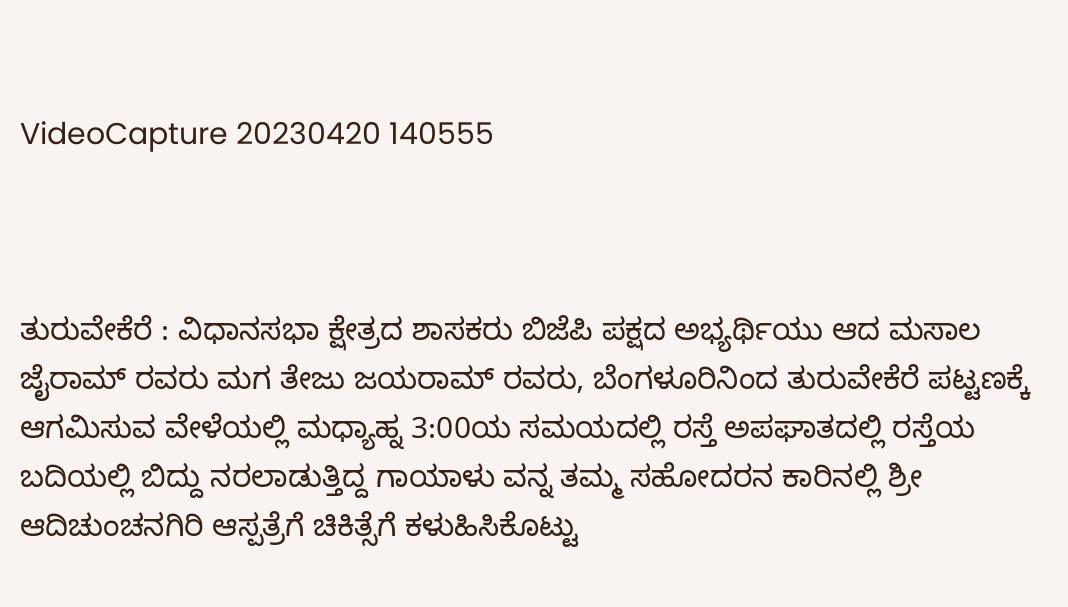VideoCapture 20230420 140555



ತುರುವೇಕೆರೆ : ವಿಧಾನಸಭಾ ಕ್ಷೇತ್ರದ ಶಾಸಕರು ಬಿಜೆಪಿ ಪಕ್ಷದ ಅಭ್ಯರ್ಥಿಯು ಆದ ಮಸಾಲ ಜೈರಾಮ್ ರವರು ಮಗ ತೇಜು ಜಯರಾಮ್ ರವರು, ಬೆಂಗಳೂರಿನಿಂದ ತುರುವೇಕೆರೆ ಪಟ್ಟಣಕ್ಕೆ ಆಗಮಿಸುವ ವೇಳೆಯಲ್ಲಿ ಮಧ್ಯಾಹ್ನ 3:00ಯ ಸಮಯದಲ್ಲಿ ರಸ್ತೆ ಅಪಘಾತದಲ್ಲಿ ರಸ್ತೆಯ ಬದಿಯಲ್ಲಿ ಬಿದ್ದು ನರಲಾಡುತ್ತಿದ್ದ ಗಾಯಾಳು ವನ್ನ ತಮ್ಮ ಸಹೋದರನ ಕಾರಿನಲ್ಲಿ ಶ್ರೀ ಆದಿಚುಂಚನಗಿರಿ ಆಸ್ಪತ್ರೆಗೆ ಚಿಕಿತ್ಸೆಗೆ ಕಳುಹಿಸಿಕೊಟ್ಟು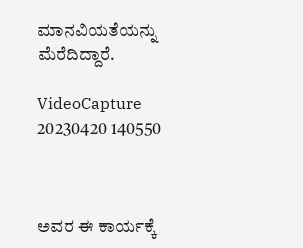ಮಾನವಿಯತೆಯನ್ನು ಮೆರೆದಿದ್ದಾರೆ.

VideoCapture 20230420 140550



ಅವರ ಈ ಕಾರ್ಯಕ್ಕೆ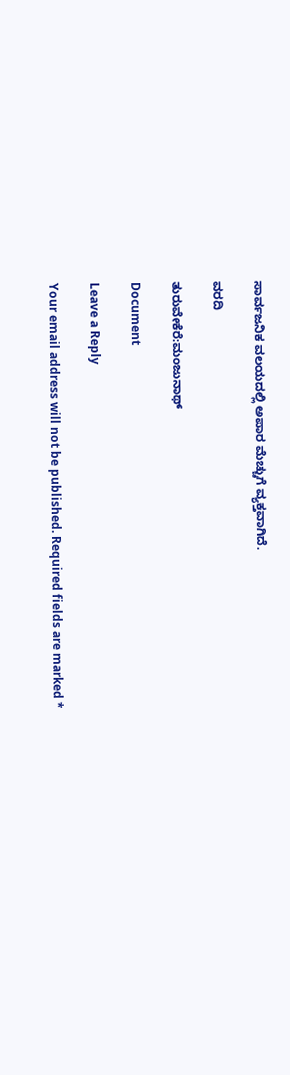ಸಾರ್ವಜನಿಕ ವಲಯದಲ್ಲಿ ಅಪಾರ ಮೆಚ್ಚುಗೆ ವ್ಯಕ್ತವಾಗಿದೆ.

ವರದಿ

ತುರುವೇಕೆರೆ:ಮಂಜುನಾಥ್

Document

Leave a Reply

Your email address will not be published. Required fields are marked *